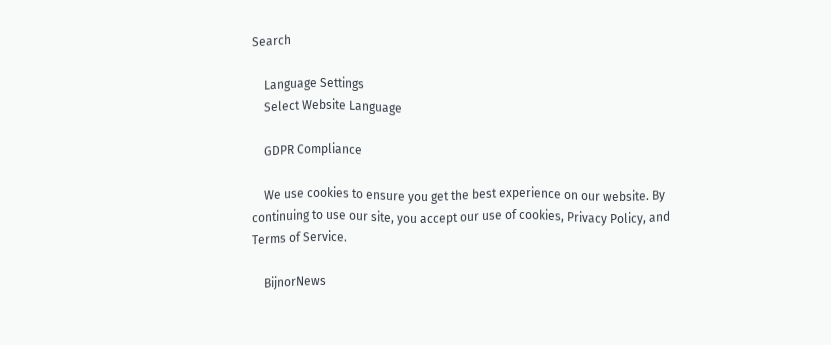Search

    Language Settings
    Select Website Language

    GDPR Compliance

    We use cookies to ensure you get the best experience on our website. By continuing to use our site, you accept our use of cookies, Privacy Policy, and Terms of Service.

    BijnorNews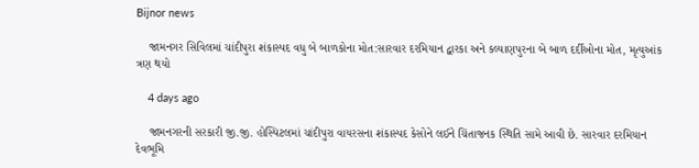Bijnor news

    જામનગર સિવિલમાં ચાંદીપુરા શંકાસ્પદ વધુ બે બાળકોના મોત:સારવાર દરમિયાન દ્વારકા અને કલ્યાણપુરના બે બાળ દર્દીઓના મોત, મૃત્યુઆંક ત્રણ થયો

    4 days ago

    જામનગરની સરકારી જી.જી. હોસ્પિટલમાં ચાંદીપુરા વાયરસના શંકાસ્પદ કેસોને લઈને ચિંતાજનક સ્થિતિ સામે આવી છે. સારવાર દરમિયાન દેવભૂમિ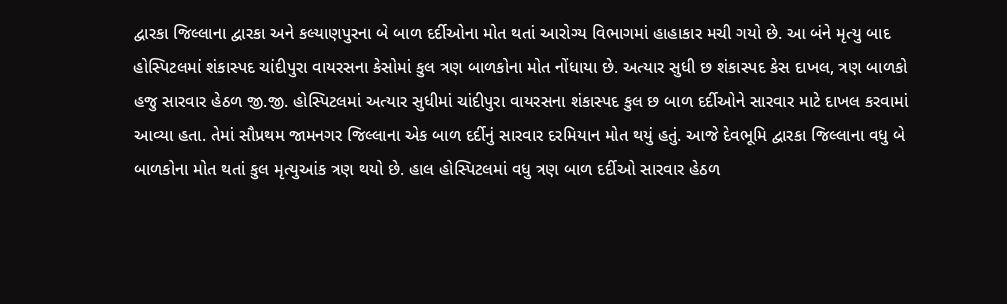દ્વારકા જિલ્લાના દ્વારકા અને કલ્યાણપુરના બે બાળ દર્દીઓના મોત થતાં આરોગ્ય વિભાગમાં હાહાકાર મચી ગયો છે. આ બંને મૃત્યુ બાદ હોસ્પિટલમાં શંકાસ્પદ ચાંદીપુરા વાયરસના કેસોમાં કુલ ત્રણ બાળકોના મોત નોંધાયા છે. અત્યાર સુધી છ શંકાસ્પદ કેસ દાખલ, ત્રણ બાળકો હજુ સારવાર હેઠળ જી.જી. હોસ્પિટલમાં અત્યાર સુધીમાં ચાંદીપુરા વાયરસના શંકાસ્પદ કુલ છ બાળ દર્દીઓને સારવાર માટે દાખલ કરવામાં આવ્યા હતા. તેમાં સૌપ્રથમ જામનગર જિલ્લાના એક બાળ દર્દીનું સારવાર દરમિયાન મોત થયું હતું. આજે દેવભૂમિ દ્વારકા જિલ્લાના વધુ બે બાળકોના મોત થતાં કુલ મૃત્યુઆંક ત્રણ થયો છે. હાલ હોસ્પિટલમાં વધુ ત્રણ બાળ દર્દીઓ સારવાર હેઠળ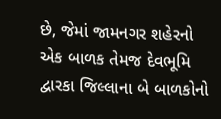છે, જેમાં જામનગર શહેરનો એક બાળક તેમજ દેવભૂમિ દ્વારકા જિલ્લાના બે બાળકોનો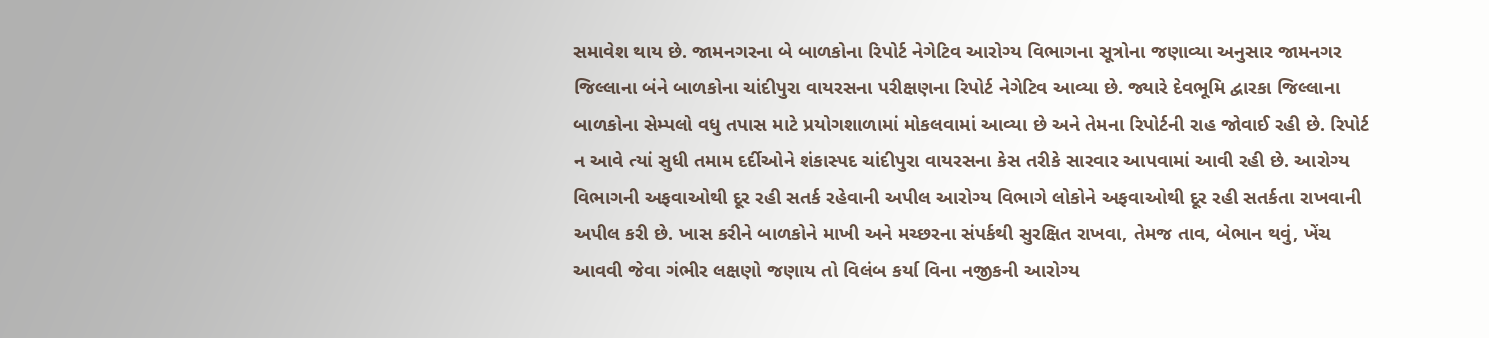સમાવેશ થાય છે. જામનગરના બે બાળકોના રિપોર્ટ નેગેટિવ આરોગ્ય વિભાગના સૂત્રોના જણાવ્યા અનુસાર જામનગર જિલ્લાના બંને બાળકોના ચાંદીપુરા વાયરસના પરીક્ષણના રિપોર્ટ નેગેટિવ આવ્યા છે. જ્યારે દેવભૂમિ દ્વારકા જિલ્લાના બાળકોના સેમ્પલો વધુ તપાસ માટે પ્રયોગશાળામાં મોકલવામાં આવ્યા છે અને તેમના રિપોર્ટની રાહ જોવાઈ રહી છે. રિપોર્ટ ન આવે ત્યાં સુધી તમામ દર્દીઓને શંકાસ્પદ ચાંદીપુરા વાયરસના કેસ તરીકે સારવાર આપવામાં આવી રહી છે. આરોગ્ય વિભાગની અફવાઓથી દૂર રહી સતર્ક રહેવાની અપીલ આરોગ્ય વિભાગે લોકોને અફવાઓથી દૂર રહી સતર્કતા રાખવાની અપીલ કરી છે. ખાસ કરીને બાળકોને માખી અને મચ્છરના સંપર્કથી સુરક્ષિત રાખવા, તેમજ તાવ, બેભાન થવું, ખેંચ આવવી જેવા ગંભીર લક્ષણો જણાય તો વિલંબ કર્યા વિના નજીકની આરોગ્ય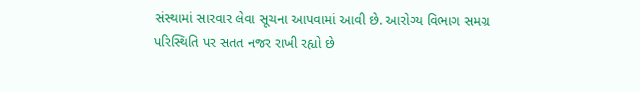સંસ્થામાં સારવાર લેવા સૂચના આપવામાં આવી છે. આરોગ્ય વિભાગ સમગ્ર પરિસ્થિતિ પર સતત નજર રાખી રહ્યો છે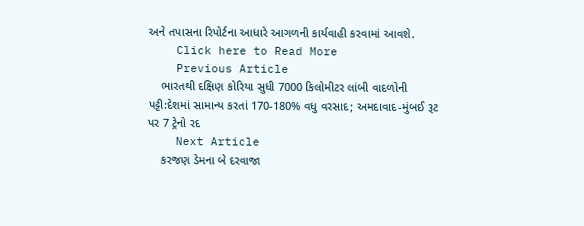અને તપાસના રિપોર્ટના આધારે આગળની કાર્યવાહી કરવામાં આવશે.
    Click here to Read More
    Previous Article
    ભારતથી દક્ષિણ કોરિયા સુધી 7000 કિલોમીટર લાંબી વાદળોની પટ્ટી:દેશમાં સામાન્ય કરતાં 170-180% વધુ વરસાદ; અમદાવાદ-મુંબઈ રૂટ પર 7 ટ્રેનો રદ
    Next Article
    કરજણ ડેમના બે દરવાજા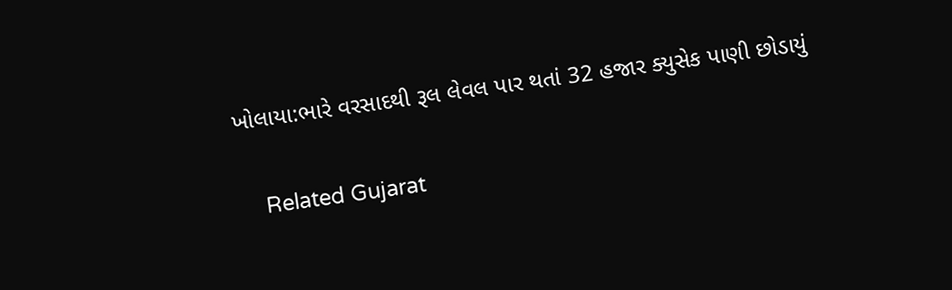ખોલાયા:ભારે વરસાદથી રૂલ લેવલ પાર થતાં 32 હજાર ક્યુસેક પાણી છોડાયું

    Related Gujarat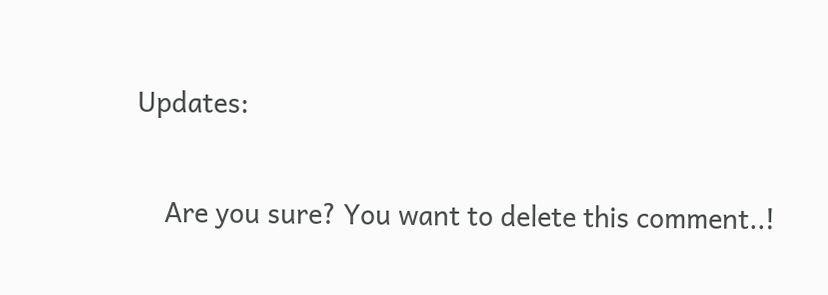Updates:

    Are you sure? You want to delete this comment..!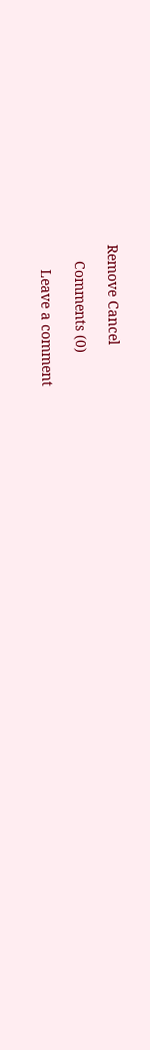Remove Cancel

    Comments (0)

      Leave a comment